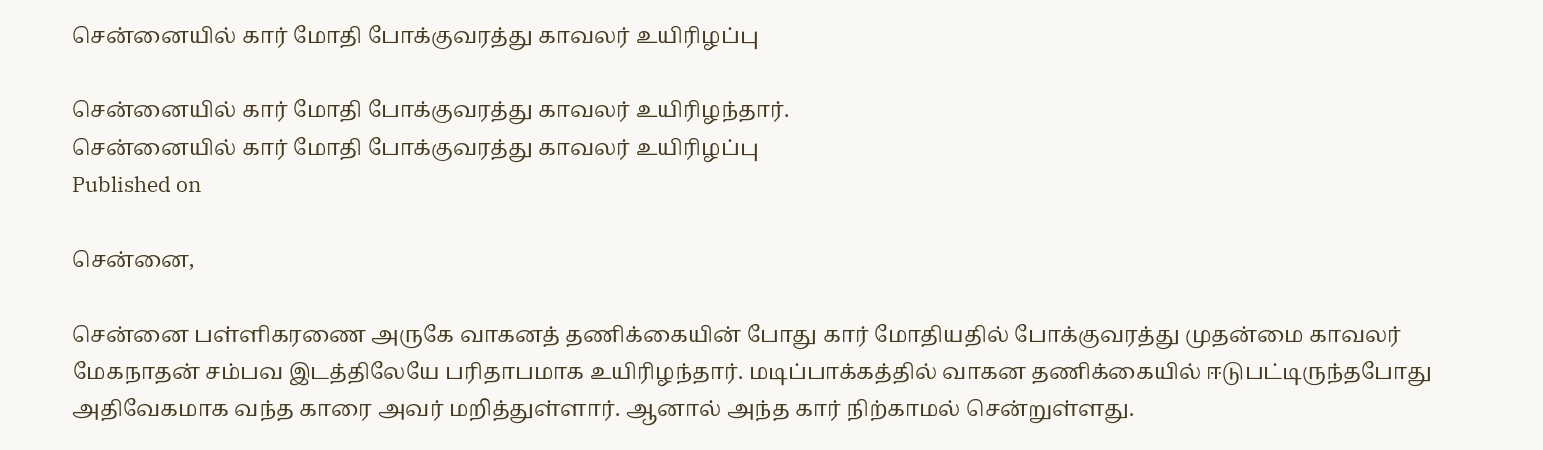சென்னையில் கார் மோதி போக்குவரத்து காவலர் உயிரிழப்பு

சென்னையில் கார் மோதி போக்குவரத்து காவலர் உயிரிழந்தார்.
சென்னையில் கார் மோதி போக்குவரத்து காவலர் உயிரிழப்பு
Published on

சென்னை,

சென்னை பள்ளிகரணை அருகே வாகனத் தணிக்கையின் போது கார் மோதியதில் போக்குவரத்து முதன்மை காவலர் மேகநாதன் சம்பவ இடத்திலேயே பரிதாபமாக உயிரிழந்தார். மடிப்பாக்கத்தில் வாகன தணிக்கையில் ஈடுபட்டிருந்தபோது அதிவேகமாக வந்த காரை அவர் மறித்துள்ளார். ஆனால் அந்த கார் நிற்காமல் சென்றுள்ளது.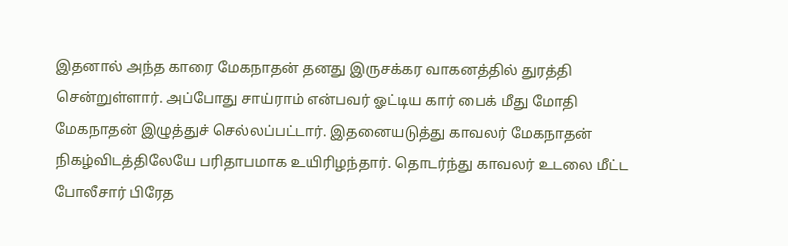இதனால் அந்த காரை மேகநாதன் தனது இருசக்கர வாகனத்தில் துரத்தி சென்றுள்ளார். அப்போது சாய்ராம் என்பவர் ஓட்டிய கார் பைக் மீது மோதி மேகநாதன் இழுத்துச் செல்லப்பட்டார். இதனையடுத்து காவலர் மேகநாதன் நிகழ்விடத்திலேயே பரிதாபமாக உயிரிழந்தார். தொடர்ந்து காவலர் உடலை மீட்ட போலீசார் பிரேத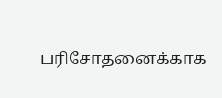பரிசோதனைக்காக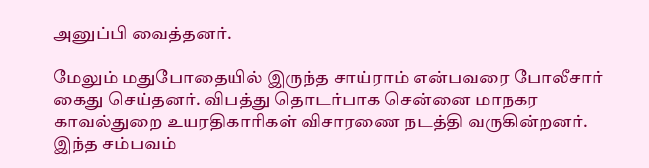அனுப்பி வைத்தனர்.

மேலும் மதுபோதையில் இருந்த சாய்ராம் என்பவரை போலீசார் கைது செய்தனர். விபத்து தொடர்பாக சென்னை மாநகர காவல்துறை உயரதிகாரிகள் விசாரணை நடத்தி வருகின்றனர். இந்த சம்பவம்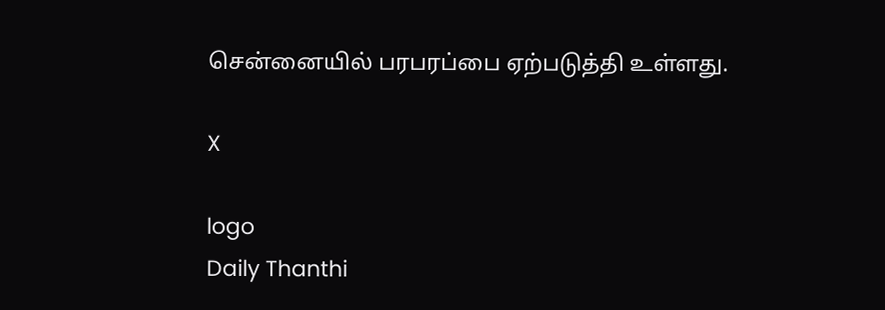சென்னையில் பரபரப்பை ஏற்படுத்தி உள்ளது.

X

logo
Daily Thanthi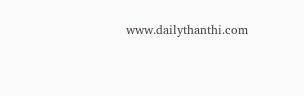www.dailythanthi.com